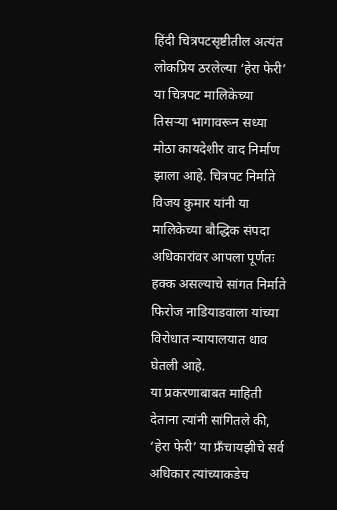हिंदी चित्रपटसृष्टीतील अत्यंत लोकप्रिय ठरलेल्या ‘हेरा फेरी’ या चित्रपट मालिकेच्या तिसऱ्या भागावरून सध्या मोठा कायदेशीर वाद निर्माण झाला आहे. चित्रपट निर्माते विजय कुमार यांनी या मालिकेच्या बौद्धिक संपदा अधिकारांवर आपला पूर्णतः हक्क असल्याचे सांगत निर्माते फिरोज नाडियाडवाला यांच्या विरोधात न्यायालयात धाव घेतली आहे.
या प्रकरणाबाबत माहिती देताना त्यांनी सांगितले की, ‘हेरा फेरी’ या फ्रँचायझीचे सर्व अधिकार त्यांच्याकडेच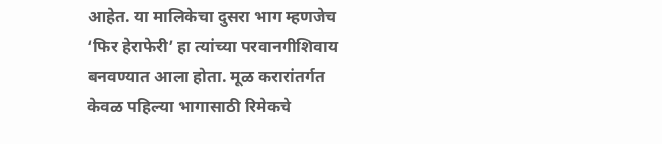आहेत. या मालिकेचा दुसरा भाग म्हणजेच ‘फिर हेराफेरी’ हा त्यांच्या परवानगीशिवाय बनवण्यात आला होता. मूळ करारांतर्गत केवळ पहिल्या भागासाठी रिमेकचे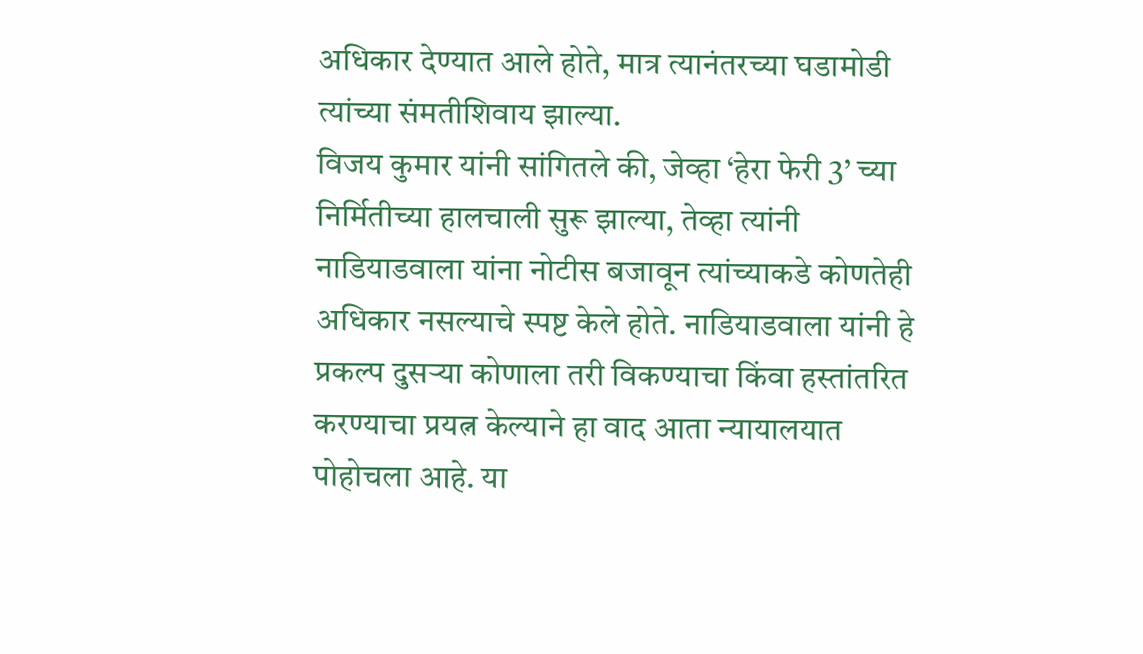अधिकार देण्यात आले होते, मात्र त्यानंतरच्या घडामोडी त्यांच्या संमतीशिवाय झाल्या.
विजय कुमार यांनी सांगितले की, जेव्हा ‘हेरा फेरी 3’ च्या निर्मितीच्या हालचाली सुरू झाल्या, तेव्हा त्यांनी नाडियाडवाला यांना नोटीस बजावून त्यांच्याकडे कोणतेही अधिकार नसल्याचे स्पष्ट केले होते. नाडियाडवाला यांनी हे प्रकल्प दुसऱ्या कोणाला तरी विकण्याचा किंवा हस्तांतरित करण्याचा प्रयत्न केल्याने हा वाद आता न्यायालयात पोहोचला आहे. या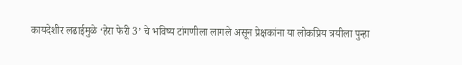कायदेशीर लढाईमुळे ‘हेरा फेरी 3’ चे भविष्य टांगणीला लागले असून प्रेक्षकांना या लोकप्रिय त्रयीला पुन्हा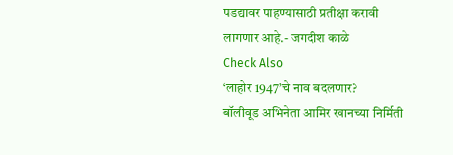पडद्यावर पाहण्यासाठी प्रतीक्षा करावी लागणार आहे.- जगदीश काळे
Check Also
‘लाहोर 1947’चे नाव बदलणार?
बॉलीवूड अभिनेता आमिर खानच्या निर्मिती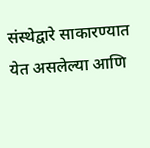संस्थेद्वारे साकारण्यात येत असलेल्या आणि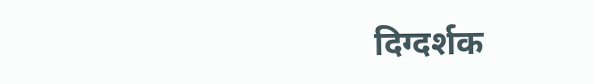दिग्दर्शक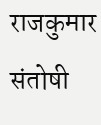राजकुमार संतोषी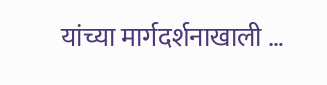यांच्या मार्गदर्शनाखाली …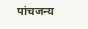पांचजन्य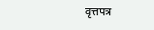वृत्तपत्र